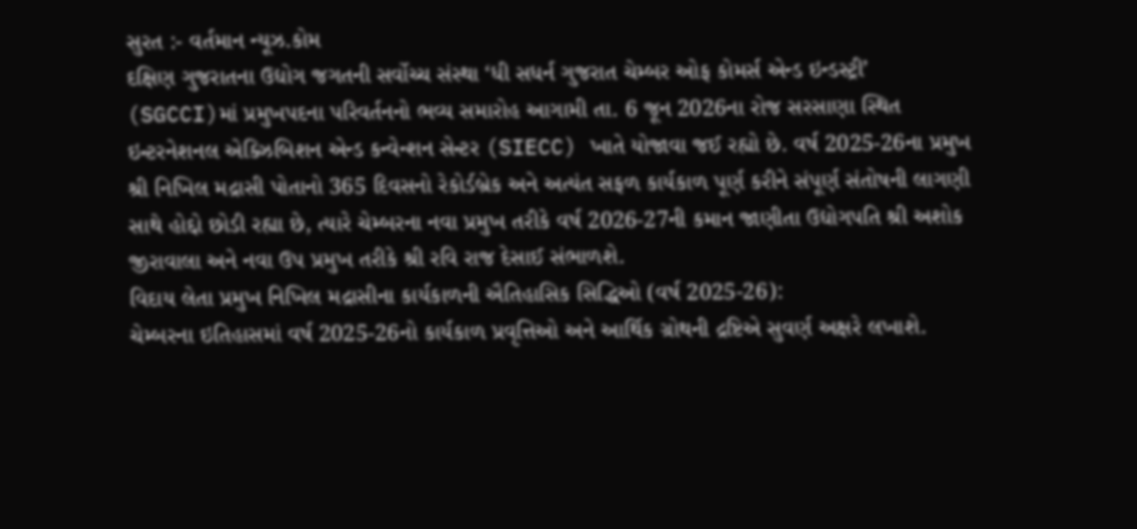સુરત :- વર્તમાન ન્યૂઝ.કોમ
દક્ષિણ ગુજરાતના ઉદ્યોગ જગતની સર્વોચ્ચ સંસ્થા ‘ધી સધર્ન ગુજરાત ચેમ્બર ઓફ કોમર્સ એન્ડ ઇન્ડસ્ટ્રી’ (SGCCI)માં પ્રમુખપદના પરિવર્તનનો ભવ્ય સમારોહ આગામી તા. 6 જૂન 2026ના રોજ સરસાણા સ્થિત ઇન્ટરનેશનલ એક્ઝિબિશન એન્ડ કન્વેન્શન સેન્ટર (SIECC) ખાતે યોજાવા જઈ રહ્યો છે. વર્ષ 2025-26ના પ્રમુખ શ્રી નિખિલ મદ્રાસી પોતાનો 365 દિવસનો રેકોર્ડબ્રેક અને અત્યંત સફળ કાર્યકાળ પૂર્ણ કરીને સંપૂર્ણ સંતોષની લાગણી સાથે હોદ્દો છોડી રહ્યા છે, ત્યારે ચેમ્બરના નવા પ્રમુખ તરીકે વર્ષ 2026-27ની કમાન જાણીતા ઉદ્યોગપતિ શ્રી અશોક જીરાવાલા અને નવા ઉપ પ્રમુખ તરીકે શ્રી રવિ રાજ દેસાઈ સંભાળશે.
વિદાય લેતા પ્રમુખ નિખિલ મદ્રાસીના કાર્યકાળની ઐતિહાસિક સિદ્ધિઓ (વર્ષ 2025-26):
ચેમ્બરના ઇતિહાસમાં વર્ષ 2025-26નો કાર્યકાળ પ્રવૃત્તિઓ અને આર્થિક ગ્રોથની દ્રષ્ટિએ સુવર્ણ અક્ષરે લખાશે.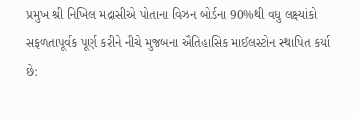પ્રમુખ શ્રી નિખિલ મદ્રાસીએ પોતાના વિઝન બોર્ડના 90%થી વધુ લક્ષ્યાંકો સફળતાપૂર્વક પૂર્ણ કરીને નીચે મુજબના ઐતિહાસિક માઈલસ્ટોન સ્થાપિત કર્યા છે: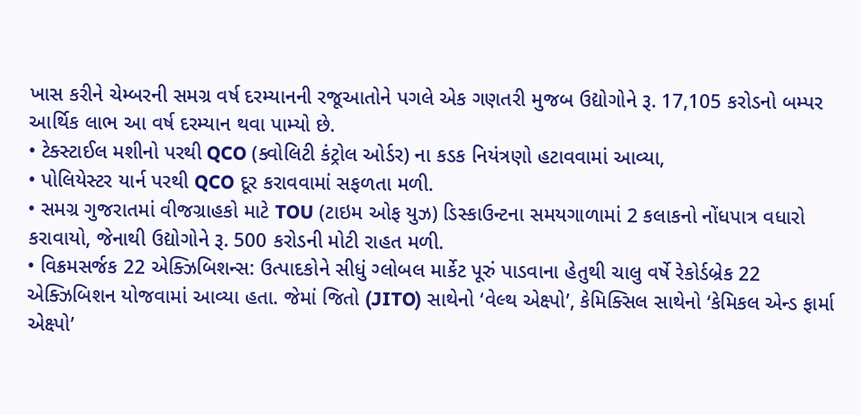ખાસ કરીને ચેમ્બરની સમગ્ર વર્ષ દરમ્યાનની રજૂઆતોને પગલે એક ગણતરી મુજબ ઉદ્યોગોને રૂ. 17,105 કરોડનો બમ્પર આર્થિક લાભ આ વર્ષ દરમ્યાન થવા પામ્યો છે.
• ટેક્સ્ટાઈલ મશીનો પરથી QCO (ક્વોલિટી કંટ્રોલ ઓર્ડર) ના કડક નિયંત્રણો હટાવવામાં આવ્યા,
• પોલિયેસ્ટર યાર્ન પરથી QCO દૂર કરાવવામાં સફળતા મળી.
• સમગ્ર ગુજરાતમાં વીજગ્રાહકો માટે TOU (ટાઇમ ઓફ યુઝ) ડિસ્કાઉન્ટના સમયગાળામાં 2 કલાકનો નોંધપાત્ર વધારો કરાવાયો, જેનાથી ઉદ્યોગોને રૂ. 500 કરોડની મોટી રાહત મળી.
• વિક્રમસર્જક 22 એક્ઝિબિશન્સ: ઉત્પાદકોને સીધું ગ્લોબલ માર્કેટ પૂરું પાડવાના હેતુથી ચાલુ વર્ષે રેકોર્ડબ્રેક 22 એક્ઝિબિશન યોજવામાં આવ્યા હતા. જેમાં જિતો (JITO) સાથેનો ‘વેલ્થ એક્ષ્પો’, કેમિક્સિલ સાથેનો ‘કેમિકલ એન્ડ ફાર્મા એક્ષ્પો’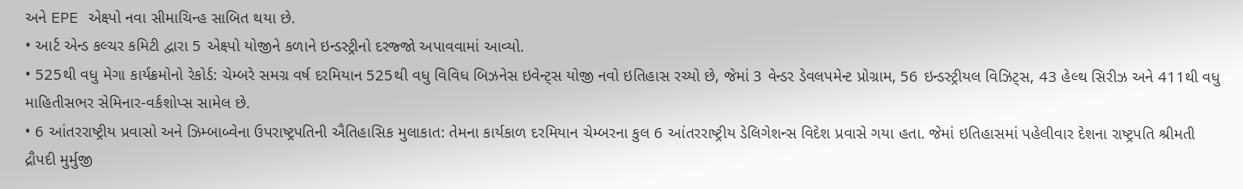અને EPE એક્ષ્પો નવા સીમાચિન્હ સાબિત થયા છે.
• આર્ટ એન્ડ કલ્ચર કમિટી દ્વારા 5 એક્ષ્પો યોજીને કળાને ઇન્ડસ્ટ્રીનો દરજ્જો અપાવવામાં આવ્યો.
• 525થી વધુ મેગા કાર્યક્રમોનો રેકોર્ડ: ચેમ્બરે સમગ્ર વર્ષ દરમિયાન 525થી વધુ વિવિધ બિઝનેસ ઇવેન્ટ્સ યોજી નવો ઇતિહાસ રચ્યો છે, જેમાં 3 વેન્ડર ડેવલપમેન્ટ પ્રોગ્રામ, 56 ઇન્ડસ્ટ્રીયલ વિઝિટ્સ, 43 હેલ્થ સિરીઝ અને 411થી વધુ માહિતીસભર સેમિનાર-વર્કશોપ્સ સામેલ છે.
• 6 આંતરરાષ્ટ્રીય પ્રવાસો અને ઝિમ્બાબ્વેના ઉપરાષ્ટ્રપતિની ઐતિહાસિક મુલાકાત: તેમના કાર્યકાળ દરમિયાન ચેમ્બરના કુલ 6 આંતરરાષ્ટ્રીય ડેલિગેશન્સ વિદેશ પ્રવાસે ગયા હતા. જેમાં ઇતિહાસમાં પહેલીવાર દેશના રાષ્ટ્રપતિ શ્રીમતી દ્રૌપદી મુર્મુજી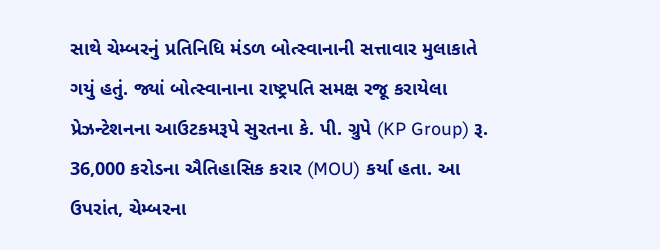સાથે ચેમ્બરનું પ્રતિનિધિ મંડળ બોત્સ્વાનાની સત્તાવાર મુલાકાતે ગયું હતું. જ્યાં બોત્સ્વાનાના રાષ્ટ્રપતિ સમક્ષ રજૂ કરાયેલા પ્રેઝન્ટેશનના આઉટકમરૂપે સુરતના કે. પી. ગ્રુપે (KP Group) રૂ. 36,000 કરોડના ઐતિહાસિક કરાર (MOU) કર્યા હતા. આ ઉપરાંત, ચેમ્બરના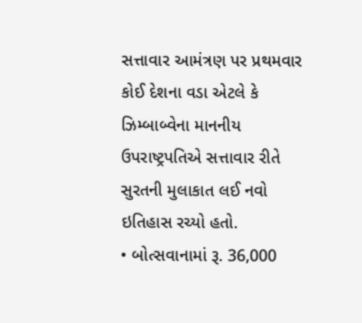સત્તાવાર આમંત્રણ પર પ્રથમવાર કોઈ દેશના વડા એટલે કે ઝિમ્બાબ્વેના માનનીય ઉપરાષ્ટ્રપતિએ સત્તાવાર રીતે સુરતની મુલાકાત લઈ નવો ઇતિહાસ રચ્યો હતો.
• બોત્સવાનામાં રૂ. 36,000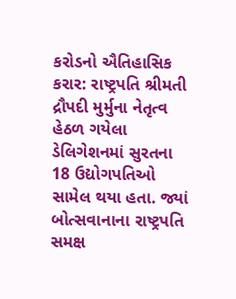કરોડનો ઐતિહાસિક કરાર: રાષ્ટ્રપતિ શ્રીમતી દ્રૌપદી મુર્મુના નેતૃત્વ હેઠળ ગયેલા ડેલિગેશનમાં સુરતના 18 ઉદ્યોગપતિઓ સામેલ થયા હતા. જ્યાં બોત્સવાનાના રાષ્ટ્રપતિ સમક્ષ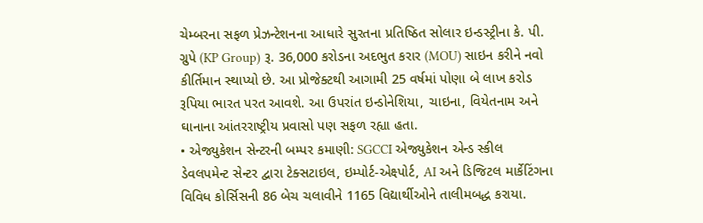ચેમ્બરના સફળ પ્રેઝન્ટેશનના આધારે સુરતના પ્રતિષ્ઠિત સોલાર ઇન્ડસ્ટ્રીના કે. પી. ગ્રુપે (KP Group) રૂ. 36,000 કરોડના અદભુત કરાર (MOU) સાઇન કરીને નવો કીર્તિમાન સ્થાપ્યો છે. આ પ્રોજેક્ટથી આગામી 25 વર્ષમાં પોણા બે લાખ કરોડ રૂપિયા ભારત પરત આવશે. આ ઉપરાંત ઇન્ડોનેશિયા, ચાઇના, વિયેતનામ અને ઘાનાના આંતરરાષ્ટ્રીય પ્રવાસો પણ સફળ રહ્યા હતા.
• એજ્યુકેશન સેન્ટરની બમ્પર કમાણી: SGCCI એજ્યુકેશન એન્ડ સ્કીલ ડેવલપમેન્ટ સેન્ટર દ્વારા ટેક્સટાઇલ, ઇમ્પોર્ટ-એક્ષ્પોર્ટ, AI અને ડિજિટલ માર્કેટિંગના વિવિધ કોર્સિસની 86 બેચ ચલાવીને 1165 વિદ્યાર્થીઓને તાલીમબદ્ધ કરાયા.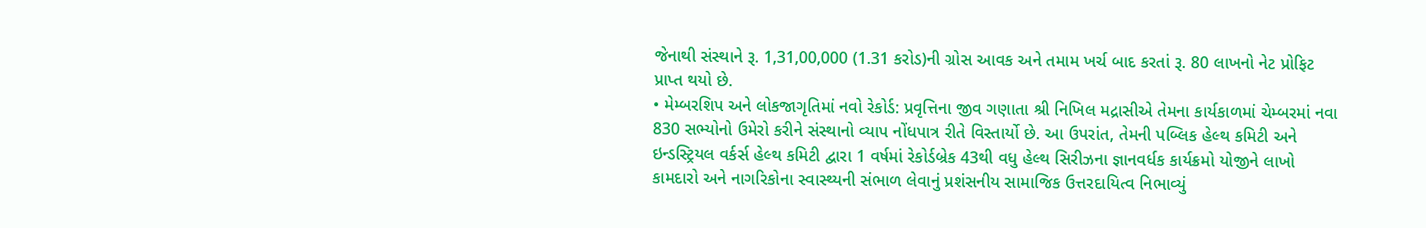જેનાથી સંસ્થાને રૂ. 1,31,00,000 (1.31 કરોડ)ની ગ્રોસ આવક અને તમામ ખર્ચ બાદ કરતાં રૂ. 80 લાખનો નેટ પ્રોફિટ પ્રાપ્ત થયો છે.
• મેમ્બરશિપ અને લોકજાગૃતિમાં નવો રેકોર્ડ: પ્રવૃત્તિના જીવ ગણાતા શ્રી નિખિલ મદ્રાસીએ તેમના કાર્યકાળમાં ચેમ્બરમાં નવા 830 સભ્યોનો ઉમેરો કરીને સંસ્થાનો વ્યાપ નોંધપાત્ર રીતે વિસ્તાર્યો છે. આ ઉપરાંત, તેમની પબ્લિક હેલ્થ કમિટી અને ઇન્ડસ્ટ્રિયલ વર્કર્સ હેલ્થ કમિટી દ્વારા 1 વર્ષમાં રેકોર્ડબ્રેક 43થી વધુ હેલ્થ સિરીઝના જ્ઞાનવર્ધક કાર્યક્રમો યોજીને લાખો કામદારો અને નાગરિકોના સ્વાસ્થ્યની સંભાળ લેવાનું પ્રશંસનીય સામાજિક ઉત્તરદાયિત્વ નિભાવ્યું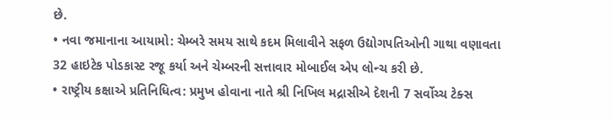છે.
• નવા જમાનાના આયામો: ચેમ્બરે સમય સાથે કદમ મિલાવીને સફળ ઉદ્યોગપતિઓની ગાથા વણાવતા 32 હાઇટેક પોડકાસ્ટ રજૂ કર્યા અને ચેમ્બરની સત્તાવાર મોબાઈલ એપ લોન્ચ કરી છે.
• રાષ્ટ્રીય કક્ષાએ પ્રતિનિધિત્વ: પ્રમુખ હોવાના નાતે શ્રી નિખિલ મદ્રાસીએ દેશની 7 સર્વોચ્ચ ટેક્સ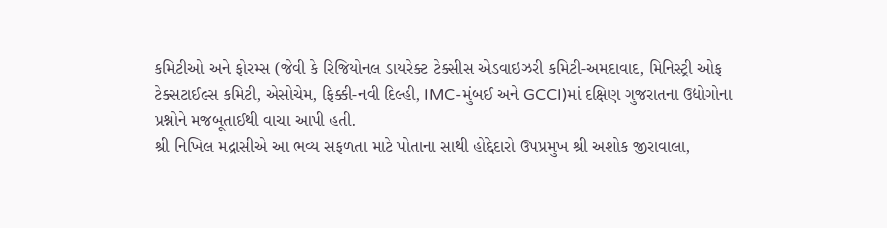કમિટીઓ અને ફોરમ્સ (જેવી કે રિજિયોનલ ડાયરેક્ટ ટેક્સીસ એડવાઇઝરી કમિટી-અમદાવાદ, મિનિસ્ટ્રી ઓફ ટેક્સટાઈલ્સ કમિટી, એસોચેમ, ફિક્કી-નવી દિલ્હી, IMC-મુંબઈ અને GCCI)માં દક્ષિણ ગુજરાતના ઉદ્યોગોના પ્રશ્નોને મજબૂતાઈથી વાચા આપી હતી.
શ્રી નિખિલ મદ્રાસીએ આ ભવ્ય સફળતા માટે પોતાના સાથી હોદ્દેદારો ઉપપ્રમુખ શ્રી અશોક જીરાવાલા,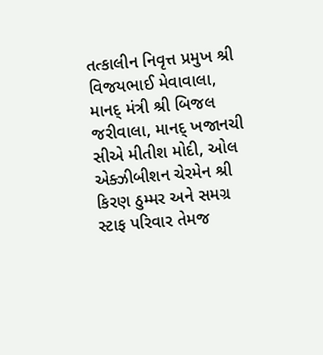તત્કાલીન નિવૃત્ત પ્રમુખ શ્રી વિજયભાઈ મેવાવાલા, માનદ્ મંત્રી શ્રી બિજલ જરીવાલા, માનદ્ ખજાનચી સીએ મીતીશ મોદી, ઓલ એક્ઝીબીશન ચેરમેન શ્રી કિરણ ઠુમ્મર અને સમગ્ર સ્ટાફ પરિવાર તેમજ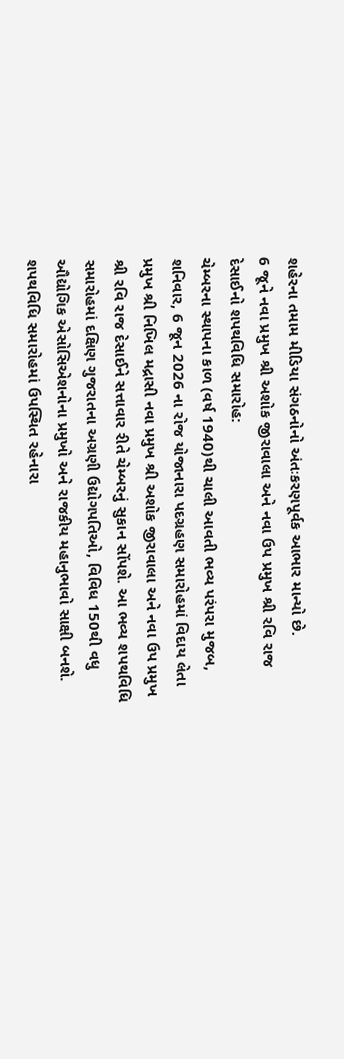શહેરના તમામ મીડિયા સંગઠનોનો અંતઃકરણપૂર્વક આભાર માન્યો છે.
6 જૂને નવા પ્રમુખ શ્રી અશોક જીરાવાલા અને નવા ઉપ પ્રમુખ શ્રી રવિ રાજ દેસાઈનો શપથવિધિ સમારોહ:
ચેમ્બરના સ્થાપના કાળ (વર્ષ 1940)થી ચાલી આવતી ભવ્ય પરંપરા મુજબ, શનિવાર, 6 જૂન 2026 ના રોજ યોજાનારા પદગ્રહણ સમારોહમાં વિદાય લેતા પ્રમુખ શ્રી નિખિલ મદ્રાસી નવા પ્રમુખ શ્રી અશોક જીરાવાલા અને નવા ઉપ પ્રમુખ શ્રી રવિ રાજ દેસાઈને સત્તાવાર રીતે ચેમ્બરનું સુકાન સોંપશે. આ ભવ્ય શપથવિધિ સમારોહમાં દક્ષિણ ગુજરાતના અગ્રણી ઉદ્યોગપતિઓ, વિવિધ 150થી વધુ ઔદ્યોગિક એસોસિએશનોના પ્રમુખો અને રાજકીય મહાનુભાવો સાક્ષી બનશે.
શપથવિધિ સમારોહમાં ઉપસ્થિત રહેનારા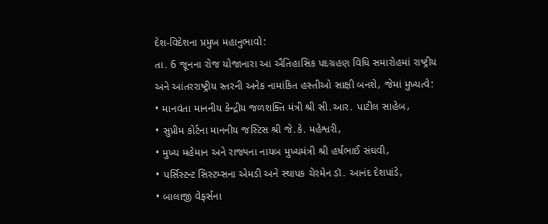દેશ-વિદેશના પ્રમુખ મહાનુભાવો:
તા. 6 જૂનના રોજ યોજાનારા આ ઐતિહાસિક પદગ્રહણ વિધિ સમારોહમાં રાષ્ટ્રીય અને આંતરરાષ્ટ્રીય સ્તરની અનેક નામાંકિત હસ્તીઓ સાક્ષી બનશે, જેમાં મુખ્યત્વે:
• માનવંતા માનનીય કેન્દ્રીય જળશક્તિ મંત્રી શ્રી સી.આર. પાટીલ સાહેબ,
• સુપ્રીમ કોર્ટના માનનીય જસ્ટિસ શ્રી જે.કે. મહેશ્વરી,
• મુખ્ય મહેમાન અને રાજ્યના નાયબ મુખ્યમંત્રી શ્રી હર્ષભાઈ સંઘવી,
• પર્સિસ્ટન્ટ સિસ્ટમ્સના એમડી અને સ્થાપક ચેરમેન ડૉ. આનંદ દેશપાંડે,
• બાલાજી વેફર્સના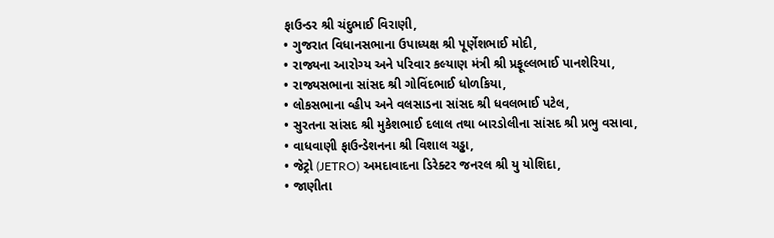ફાઉન્ડર શ્રી ચંદુભાઈ વિરાણી,
• ગુજરાત વિધાનસભાના ઉપાધ્યક્ષ શ્રી પૂર્ણેશભાઈ મોદી,
• રાજ્યના આરોગ્ય અને પરિવાર કલ્યાણ મંત્રી શ્રી પ્રફૂલ્લભાઈ પાનશેરિયા,
• રાજ્યસભાના સાંસદ શ્રી ગોવિંદભાઈ ધોળકિયા,
• લોકસભાના વ્હીપ અને વલસાડના સાંસદ શ્રી ધવલભાઈ પટેલ,
• સુરતના સાંસદ શ્રી મુકેશભાઈ દલાલ તથા બારડોલીના સાંસદ શ્રી પ્રભુ વસાવા,
• વાધવાણી ફાઉન્ડેશનના શ્રી વિશાલ ચડ્ઢા,
• જેટ્રો (JETRO) અમદાવાદના ડિરેક્ટર જનરલ શ્રી યુ યોશિદા,
• જાણીતા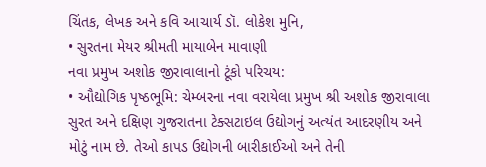ચિંતક, લેખક અને કવિ આચાર્ય ડૉ. લોકેશ મુનિ,
• સુરતના મેયર શ્રીમતી માયાબેન માવાણી
નવા પ્રમુખ અશોક જીરાવાલાનો ટૂંકો પરિચય:
• ઔદ્યોગિક પૃષ્ઠભૂમિ: ચેમ્બરના નવા વરાયેલા પ્રમુખ શ્રી અશોક જીરાવાલા સુરત અને દક્ષિણ ગુજરાતના ટેક્સટાઇલ ઉદ્યોગનું અત્યંત આદરણીય અને મોટું નામ છે. તેઓ કાપડ ઉદ્યોગની બારીકાઈઓ અને તેની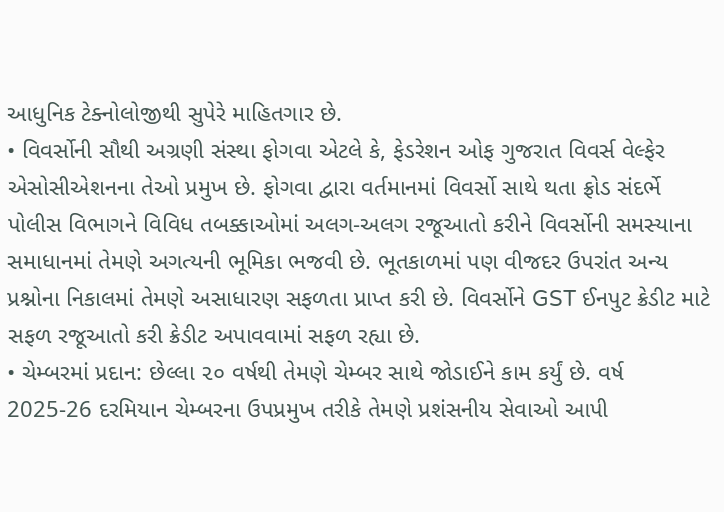આધુનિક ટેક્નોલોજીથી સુપેરે માહિતગાર છે.
• વિવર્સોની સૌથી અગ્રણી સંસ્થા ફોગવા એટલે કે, ફેડરેશન ઓફ ગુજરાત વિવર્સ વેલ્ફેર એસોસીએશનના તેઓ પ્રમુખ છે. ફોગવા દ્વારા વર્તમાનમાં વિવર્સો સાથે થતા ફ્રોડ સંદર્ભે પોલીસ વિભાગને વિવિધ તબક્કાઓમાં અલગ-અલગ રજૂઆતો કરીને વિવર્સોની સમસ્યાના સમાધાનમાં તેમણે અગત્યની ભૂમિકા ભજવી છે. ભૂતકાળમાં પણ વીજદર ઉપરાંત અન્ય પ્રશ્નોના નિકાલમાં તેમણે અસાધારણ સફળતા પ્રાપ્ત કરી છે. વિવર્સોને GST ઈનપુટ ક્રેડીટ માટે સફળ રજૂઆતો કરી ક્રેડીટ અપાવવામાં સફળ રહ્યા છે.
• ચેમ્બરમાં પ્રદાન: છેલ્લા ૨૦ વર્ષથી તેમણે ચેમ્બર સાથે જોડાઈને કામ કર્યું છે. વર્ષ 2025-26 દરમિયાન ચેમ્બરના ઉપપ્રમુખ તરીકે તેમણે પ્રશંસનીય સેવાઓ આપી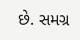છે. સમગ્ર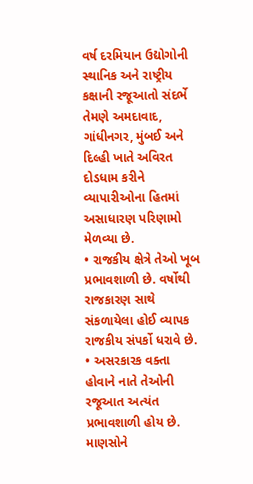વર્ષ દરમિયાન ઉદ્યોગોની સ્થાનિક અને રાષ્ટ્રીય કક્ષાની રજૂઆતો સંદર્ભે તેમણે અમદાવાદ, ગાંધીનગર, મુંબઈ અને દિલ્હી ખાતે અવિરત દોડધામ કરીને વ્યાપારીઓના હિતમાં અસાધારણ પરિણામો મેળવ્યા છે.
• રાજકીય ક્ષેત્રે તેઓ ખૂબ પ્રભાવશાળી છે. વર્ષોથી રાજકારણ સાથે સંકળાયેલા હોઈ વ્યાપક રાજકીય સંપર્કો ધરાવે છે.
• અસરકારક વક્તા હોવાને નાતે તેઓની રજૂઆત અત્યંત પ્રભાવશાળી હોય છે. માણસોને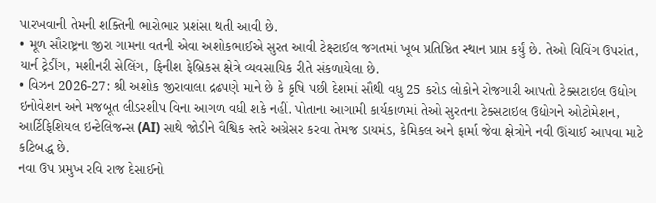પારખવાની તેમની શક્તિની ભારોભાર પ્રશંસા થતી આવી છે.
• મૂળ સૌરાષ્ટ્રના જીરા ગામના વતની એવા અશોકભાઈએ સુરત આવી ટેક્ષ્ટાઈલ જગતમાં ખૂબ પ્રતિષ્ઠિત સ્થાન પ્રાપ્ત કર્યું છે. તેઓ વિવિંગ ઉપરાંત, યાર્ન ટ્રેડીંગ, મશીનરી સેલિંગ, ફિનીશ ફેબ્રિકસ ક્ષેત્રે વ્યવસાયિક રીતે સંકળાયેલા છે.
• વિઝન 2026-27: શ્રી અશોક જીરાવાલા દ્રઢપણે માને છે કે કૃષિ પછી દેશમાં સૌથી વધુ 25 કરોડ લોકોને રોજગારી આપતો ટેક્સટાઇલ ઉદ્યોગ ઇનોવેશન અને મજબૂત લીડરશીપ વિના આગળ વધી શકે નહીં. પોતાના આગામી કાર્યકાળમાં તેઓ સુરતના ટેક્સટાઇલ ઉદ્યોગને ઓટોમેશન, આર્ટિફિશિયલ ઇન્ટેલિજન્સ (AI) સાથે જોડીને વૈશ્વિક સ્તરે અગ્રેસર કરવા તેમજ ડાયમંડ, કેમિકલ અને ફાર્મા જેવા ક્ષેત્રોને નવી ઊંચાઈ આપવા માટે કટિબદ્ધ છે.
નવા ઉપ પ્રમુખ રવિ રાજ દેસાઈનો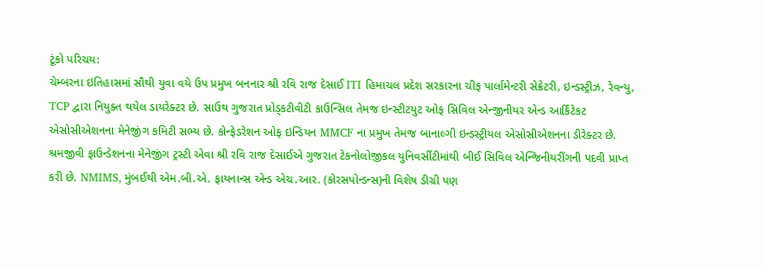ટૂંકો પરિચય:
ચેમ્બરના ઇતિહાસમાં સૌથી યુવા વયે ઉપ પ્રમુખ બનનાર શ્રી રવિ રાજ દેસાઈ ITI હિમાચલ પ્રદેશ સરકારના ચીફ પાર્લામેન્ટરી સેક્રેટરી, ઇન્ડસ્ટ્રીઝ, રેવન્યુ, TCP દ્વારા નિયુક્ત થયેલ ડાયરેક્ટર છે. સાઉથ ગુજરાત પ્રોડ્કટીવીટી કાઉન્સિલ તેમજ ઇન્સ્ટીટયુટ ઓફ સિવિલ એન્જીનીયર એન્ડ આર્કિટેકટ એસોસીએશનના મેનેજીંગ કમિટી સભ્ય છે. કોન્ફેડરેશન ઓફ ઇન્ડિયન MMCF ના પ્રમુખ તેમજ બાનાલ્ગી ઇન્ડસ્ટ્રીયલ એસોસીએશનના ડીરેક્ટર છે. શ્રમજીવી ફાઉન્ડેશનના મેનેજીંગ ટ્રસ્ટી એવા શ્રી રવિ રાજ દેસાઈએ ગુજરાત ટેકનોલોજીકલ યુનિવર્સીટીમાંથી બીઈ સિવિલ એન્જિનીયરીંગની પદવી પ્રાપ્ત કરી છે. NMIMS, મુંબઈથી એમ.બી.એ. ફાયનાન્સ એન્ડ એચ.આર. (કોરસપોન્ડન્સ)ની વિશેષ ડીગ્રી પણ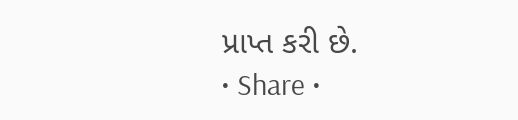પ્રાપ્ત કરી છે.
• Share •